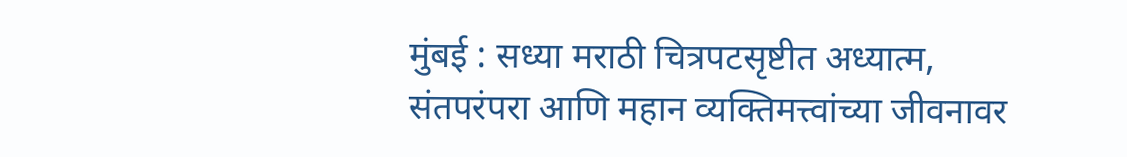मुंबई : सध्या मराठी चित्रपटसृष्टीत अध्यात्म, संतपरंपरा आणि महान व्यक्तिमत्त्वांच्या जीवनावर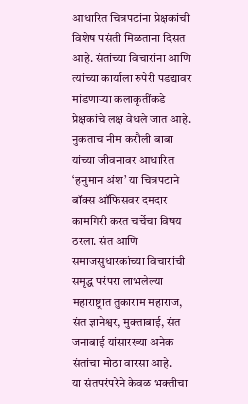आधारित चित्रपटांना प्रेक्षकांची विशेष पसंती मिळताना दिसत आहे. संतांच्या विचारांना आणि त्यांच्या कार्याला रुपेरी पडद्यावर मांडणाऱ्या कलाकृतींकडे प्रेक्षकांचे लक्ष वेधले जात आहे. नुकताच नीम करौली बाबा यांच्या जीवनावर आधारित ‘हनुमान अंश’ या चित्रपटाने बॉक्स ऑफिसवर दमदार कामगिरी करत चर्चेचा विषय ठरला. संत आणि समाजसुधारकांच्या विचारांची समृद्ध परंपरा लाभलेल्या महाराष्ट्रात तुकाराम महाराज, संत ज्ञानेश्वर, मुक्ताबाई, संत जनाबाई यांसारख्या अनेक संतांचा मोठा वारसा आहे.
या संतपरंपरेने केवळ भक्तीचा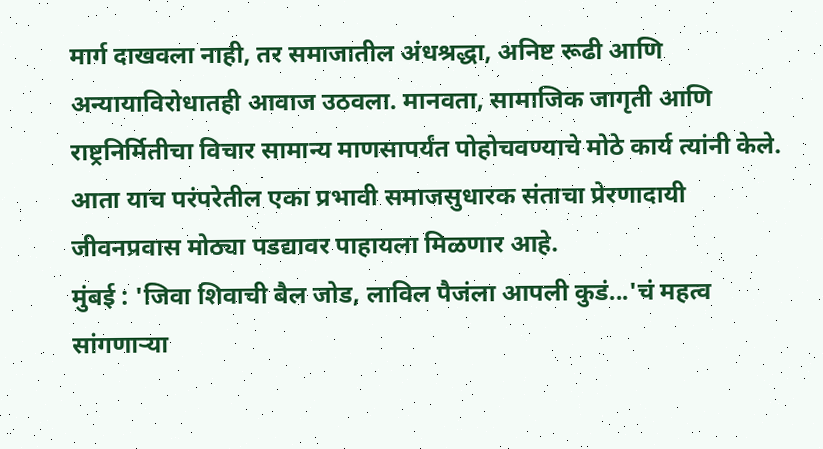मार्ग दाखवला नाही, तर समाजातील अंधश्रद्धा, अनिष्ट रूढी आणि अन्यायाविरोधातही आवाज उठवला. मानवता, सामाजिक जागृती आणि राष्ट्रनिर्मितीचा विचार सामान्य माणसापर्यंत पोहोचवण्याचे मोठे कार्य त्यांनी केले. आता याच परंपरेतील एका प्रभावी समाजसुधारक संताचा प्रेरणादायी जीवनप्रवास मोठ्या पडद्यावर पाहायला मिळणार आहे.
मुंबई : 'जिवा शिवाची बैल जोड, लाविल पैजंला आपली कुडं...'चं महत्व सांगणाऱ्या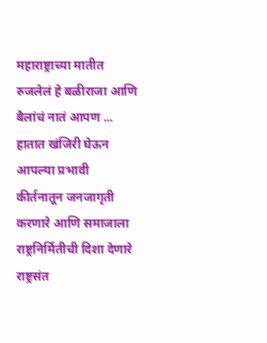महाराष्ट्राच्या मातीत रुजलेलं हे बळीराजा आणि बैलांचं नातं आपण ...
हातात खंजिरी घेऊन आपल्या प्रभावी कीर्तनातून जनजागृती करणारे आणि समाजाला राष्ट्रनिर्मितीची दिशा देणारे राष्ट्रसंत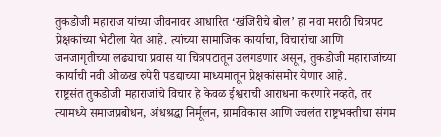तुकडोजी महाराज यांच्या जीवनावर आधारित ‘खंजिरीचे बोल’ हा नवा मराठी चित्रपट प्रेक्षकांच्या भेटीला येत आहे. त्यांच्या सामाजिक कार्याचा, विचारांचा आणि जनजागृतीच्या लढ्याचा प्रवास या चित्रपटातून उलगडणार असून, तुकडोजी महाराजांच्या कार्याची नवी ओळख रुपेरी पडद्याच्या माध्यमातून प्रेक्षकांसमोर येणार आहे.
राष्ट्रसंत तुकडोजी महाराजांचे विचार हे केवळ ईश्वराची आराधना करणारे नव्हते, तर त्यामध्ये समाजप्रबोधन, अंधश्रद्धा निर्मूलन, ग्रामविकास आणि ज्वलंत राष्ट्रभक्तीचा संगम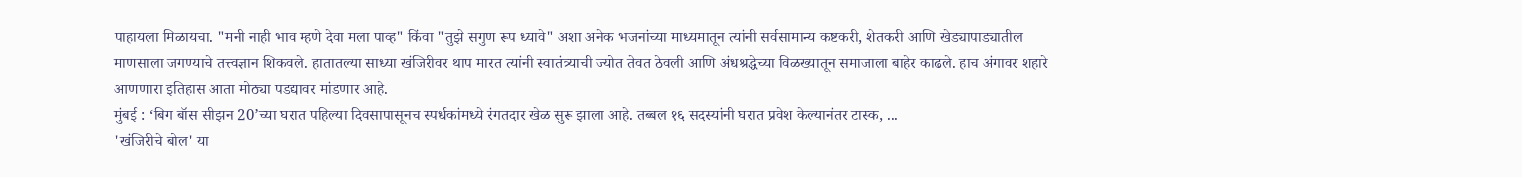पाहायला मिळायचा. "मनी नाही भाव म्हणे देवा मला पाव्ह" किंवा "तुझे सगुण रूप ध्यावे" अशा अनेक भजनांच्या माध्यमातून त्यांनी सर्वसामान्य कष्टकरी, शेतकरी आणि खेड्यापाड्यातील माणसाला जगण्याचे तत्त्वज्ञान शिकवले. हातातल्या साध्या खंजिरीवर थाप मारत त्यांनी स्वातंत्र्याची ज्योत तेवत ठेवली आणि अंधश्रद्धेच्या विळख्यातून समाजाला बाहेर काढले. हाच अंगावर शहारे आणणारा इतिहास आता मोठ्या पडद्यावर मांडणार आहे.
मुंबई : ‘बिग बॉस सीझन 20’च्या घरात पहिल्या दिवसापासूनच स्पर्धकांमध्ये रंगतदार खेळ सुरू झाला आहे. तब्बल १६ सदस्यांनी घरात प्रवेश केल्यानंतर टास्क, ...
'खंजिरीचे बोल' या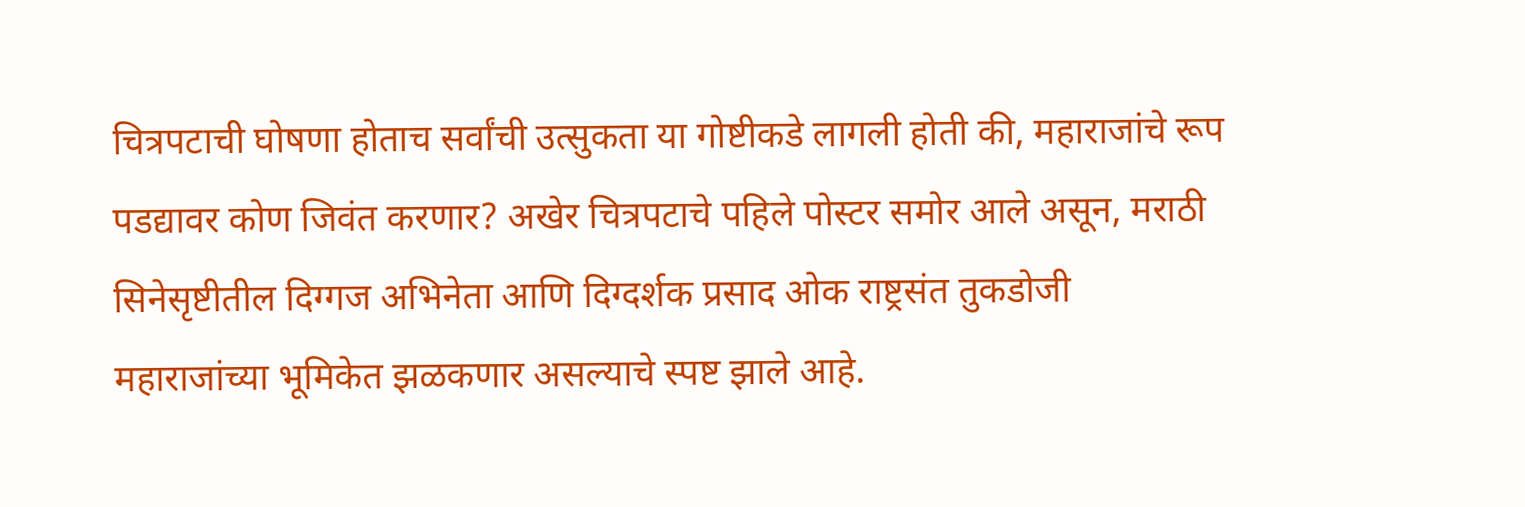चित्रपटाची घोषणा होताच सर्वांची उत्सुकता या गोष्टीकडे लागली होती की, महाराजांचे रूप पडद्यावर कोण जिवंत करणार? अखेर चित्रपटाचे पहिले पोस्टर समोर आले असून, मराठी सिनेसृष्टीतील दिग्गज अभिनेता आणि दिग्दर्शक प्रसाद ओक राष्ट्रसंत तुकडोजी महाराजांच्या भूमिकेत झळकणार असल्याचे स्पष्ट झाले आहे.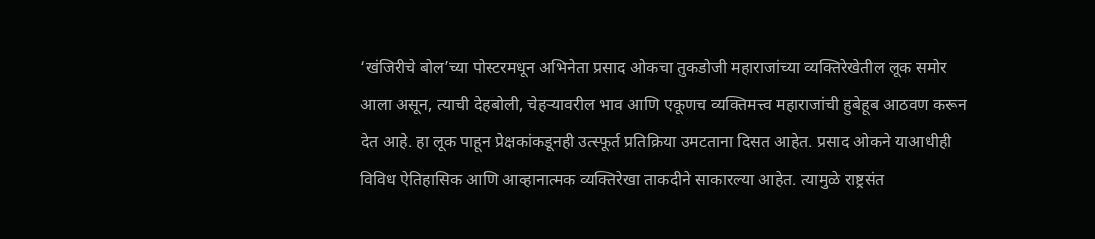‘खंजिरीचे बोल’च्या पोस्टरमधून अभिनेता प्रसाद ओकचा तुकडोजी महाराजांच्या व्यक्तिरेखेतील लूक समोर आला असून, त्याची देहबोली, चेहऱ्यावरील भाव आणि एकूणच व्यक्तिमत्त्व महाराजांची हुबेहूब आठवण करून देत आहे. हा लूक पाहून प्रेक्षकांकडूनही उत्स्फूर्त प्रतिक्रिया उमटताना दिसत आहेत. प्रसाद ओकने याआधीही विविध ऐतिहासिक आणि आव्हानात्मक व्यक्तिरेखा ताकदीने साकारल्या आहेत. त्यामुळे राष्ट्रसंत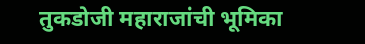तुकडोजी महाराजांची भूमिका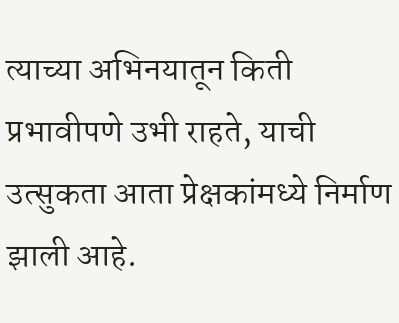त्याच्या अभिनयातून किती प्रभावीपणे उभी राहते, याची उत्सुकता आता प्रेक्षकांमध्ये निर्माण झाली आहे.